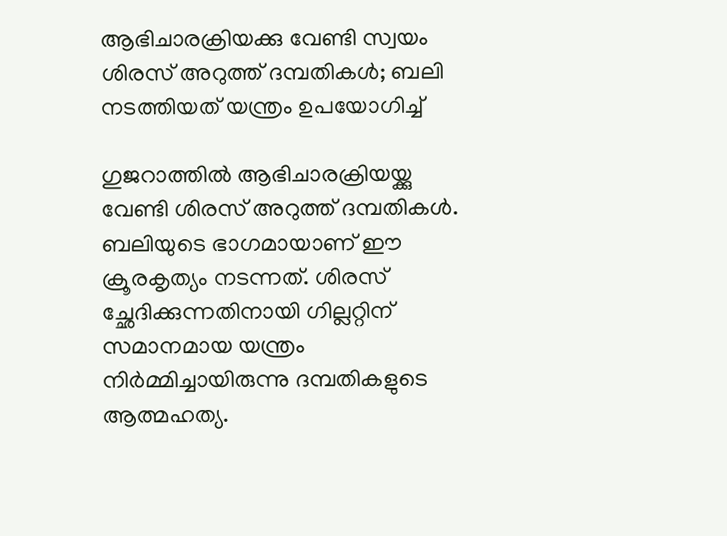ആഭിചാരക്രിയക്കു വേണ്ടി സ്വയം ശിരസ് അറുത്ത് ദമ്പതികൾ; ബലി നടത്തിയത് യന്ത്രം ഉപയോഗിച്ച്

ഗുജറാത്തിൽ ആഭിചാരക്രിയയ്ക്കു വേണ്ടി ശിരസ് അറുത്ത് ദമ്പതികൾ. ബലിയുടെ ഭാഗമായാണ് ഈ ക്രൂരകൃത്യം നടന്നത്. ശിരസ് ച്ഛേദിക്കുന്നതിനായി ഗില്ലറ്റിന് സമാനമായ യന്ത്രം നിര്‍മ്മിച്ചായിരുന്നു ദമ്പതികളുടെ ആത്മഹത്യ.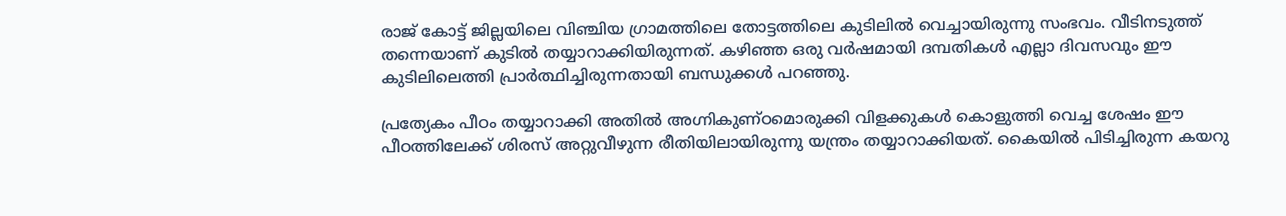രാജ് കോട്ട് ജില്ലയിലെ വിഞ്ചിയ ഗ്രാമത്തിലെ തോട്ടത്തിലെ കുടിലില്‍ വെച്ചായിരുന്നു സംഭവം. വീടിനടുത്ത് തന്നെയാണ് കുടിൽ തയ്യാറാക്കിയിരുന്നത്. കഴിഞ്ഞ ഒരു വര്‍ഷമായി ദമ്പതികള്‍ എല്ലാ ദിവസവും ഈ കുടിലിലെത്തി പ്രാര്‍ത്ഥിച്ചിരുന്നതായി ബന്ധുക്കൾ പറഞ്ഞു.

പ്രത്യേകം പീഠം തയ്യാറാക്കി അതില്‍ അഗ്നികുണ്ഠമൊരുക്കി വിളക്കുകള്‍ കൊളുത്തി വെച്ച ശേഷം ഈ പീഠത്തിലേക്ക് ശിരസ് അറ്റുവീഴുന്ന രീതിയിലായിരുന്നു യന്ത്രം തയ്യാറാക്കിയത്. കൈയില്‍ പിടിച്ചിരുന്ന കയറു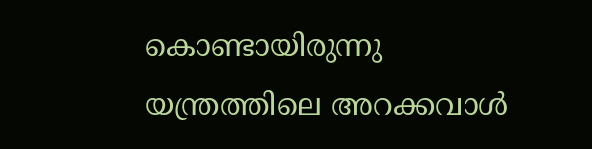കൊണ്ടായിരുന്നു യന്ത്രത്തിലെ അറക്കവാള്‍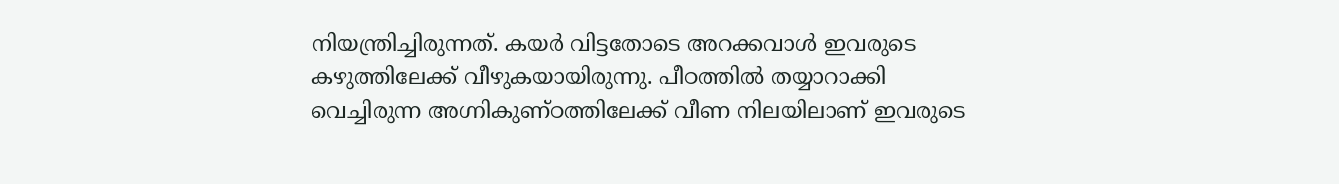നിയന്ത്രിച്ചിരുന്നത്. കയര്‍ വിട്ടതോടെ അറക്കവാള്‍ ഇവരുടെ കഴുത്തിലേക്ക് വീഴുകയായിരുന്നു. പീഠത്തില്‍ തയ്യാറാക്കി വെച്ചിരുന്ന അഗ്നികുണ്ഠത്തിലേക്ക് വീണ നിലയിലാണ് ഇവരുടെ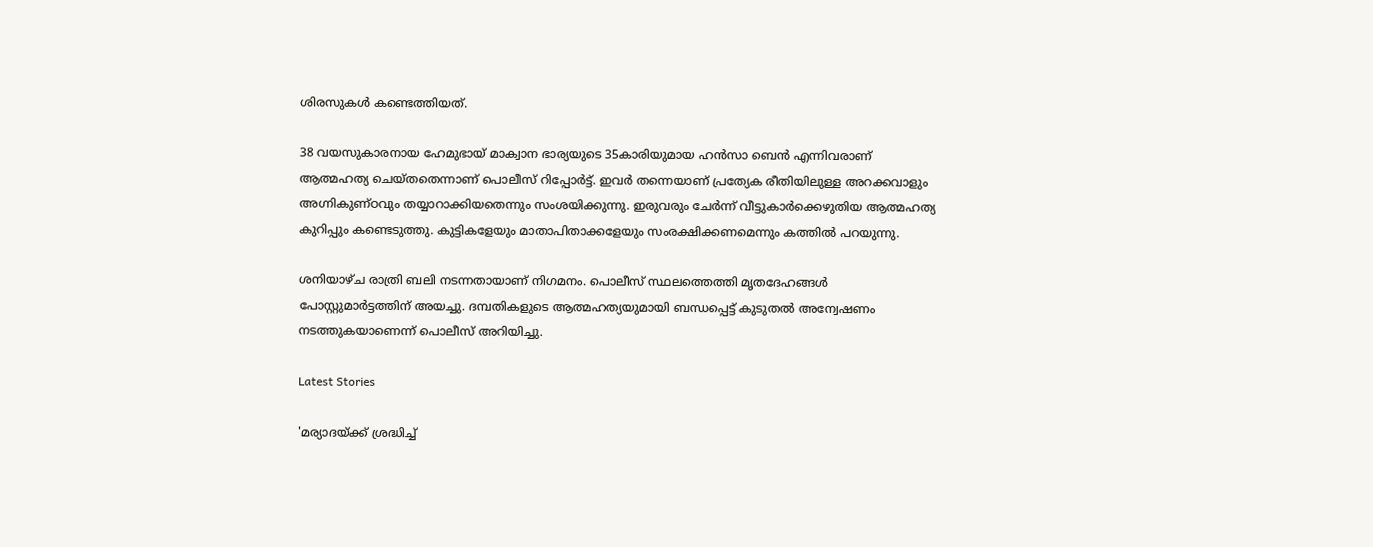ശിരസുകള്‍ കണ്ടെത്തിയത്.

38 വയസുകാരനായ ഹേമുഭായ് മാക്വാന ഭാര്യയുടെ 35കാരിയുമായ ഹന്‍സാ ബെന്‍ എന്നിവരാണ് ആത്മഹത്യ ചെയ്തതെന്നാണ് പൊലീസ് റിപ്പോർട്ട്. ഇവർ തന്നെയാണ് പ്രത്യേക രീതിയിലുള്ള അറക്കവാളും അഗ്നികുണ്ഠവും തയ്യാറാക്കിയതെന്നും സംശയിക്കുന്നു. ഇരുവരും ചേർന്ന് വീട്ടുകാർക്കെഴുതിയ ആത്മഹത്യ കുറിപ്പും കണ്ടെടുത്തു. കുട്ടികളേയും മാതാപിതാക്കളേയും സംരക്ഷിക്കണമെന്നും കത്തിൽ പറയുന്നു.

ശനിയാഴ്ച രാത്രി ബലി നടന്നതായാണ് നിഗമനം. പൊലീസ് സ്ഥലത്തെത്തി മൃതദേഹങ്ങൾ പോസ്റ്റുമാർട്ടത്തിന് അയച്ചു. ദമ്പതികളുടെ ആത്മഹത്യയുമായി ബന്ധപ്പെട്ട് കുടുതൽ അന്വേഷണം നടത്തുകയാണെന്ന് പൊലീസ് അറിയിച്ചു.

Latest Stories

'മര്യാദയ്ക്ക് ശ്രദ്ധിച്ച്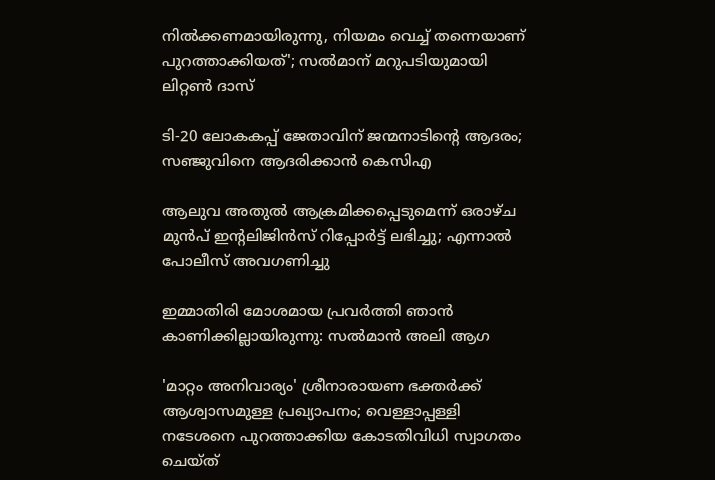നിൽക്കണമായിരുന്നു, നിയമം വെച്ച് തന്നെയാണ് പുറത്താക്കിയത്'; സൽമാന് മറുപടിയുമായി ലിറ്റൺ ദാസ്

ടി-20 ലോകകപ്പ് ജേതാവിന് ജന്മനാടിന്റെ ആദരം; സഞ്ജുവിനെ ആദരിക്കാൻ കെസിഎ

ആലുവ അതുൽ ആക്രമിക്കപ്പെടുമെന്ന് ഒരാഴ്ച മുൻപ് ഇന്റലിജിൻസ് റിപ്പോർട്ട് ലഭിച്ചു; എന്നാൽ പോലീസ് അവഗണിച്ചു

ഇമ്മാതിരി മോശമായ പ്രവർത്തി ഞാൻ കാണിക്കില്ലായിരുന്നു: സല്‍മാന്‍ അലി ആഗ

'മാറ്റം അനിവാര്യം' ശ്രീനാരായണ ഭക്തര്‍ക്ക് ആശ്വാസമുള്ള പ്രഖ്യാപനം; വെള്ളാപ്പള്ളി നടേശനെ പുറത്താക്കിയ കോടതിവിധി സ്വാഗതം ചെയ്ത്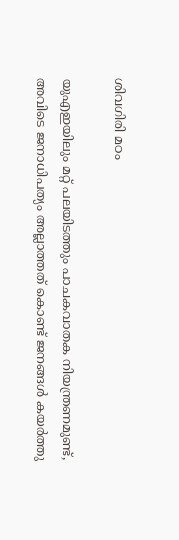ശിവഗിരി മഠം

യുഎഇയിലും മറ്റ് പലയിടത്തും പാചകവാതക നിയന്ത്രണമുണ്ട്, അവിടെ ജനാധിപത്യം അല്ലാത്തത് കൊണ്ട് ജനങ്ങൾ കയർത്തു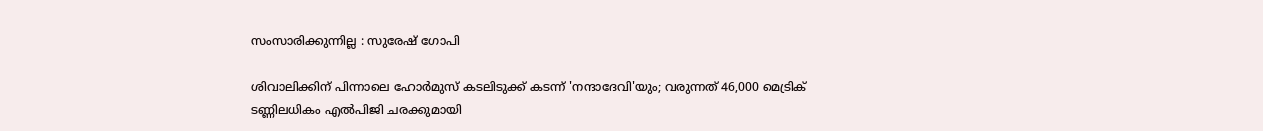സംസാരിക്കുന്നില്ല : സുരേഷ് ഗോപി

ശിവാലിക്കിന് പിന്നാലെ ഹോർമുസ് കടലിടുക്ക് കടന്ന് 'നന്ദാദേവി'യും; വരുന്നത് 46,000 മെട്രിക് ടണ്ണിലധികം എൽപിജി ചരക്കുമായി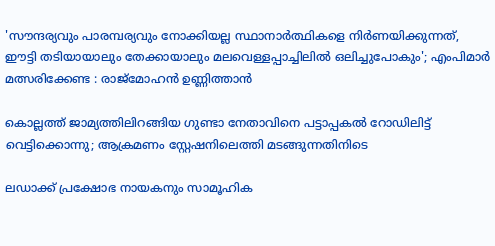'സൗന്ദര്യവും പാരമ്പര്യവും നോക്കിയല്ല സ്ഥാനാര്‍ത്ഥികളെ നിര്‍ണയിക്കുന്നത്, ഈട്ടി തടിയായാലും തേക്കായാലും മലവെള്ളപ്പാച്ചിലിൽ ഒലിച്ചുപോകും'; എംപിമാർ മത്സരിക്കേണ്ട : രാജ്‌മോഹൻ ഉണ്ണിത്താന്‍

കൊല്ലത്ത് ജാമ്യത്തിലിറങ്ങിയ ഗുണ്ടാ നേതാവിനെ പട്ടാപ്പകൽ റോഡിലിട്ട് വെട്ടിക്കൊന്നു; ആക്രമണം സ്റ്റേഷനിലെത്തി മടങ്ങുന്നതിനിടെ

ലഡാക്ക് പ്രക്ഷോഭ നായകനും സാമൂഹിക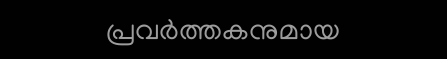പ്രവർത്തകനുമായ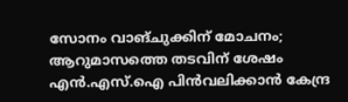സോനം വാങ്ചുക്കിന് മോചനം; ആറുമാസത്തെ തടവിന് ശേഷം എന്‍.എസ്.ഐ പിൻവലിക്കാൻ കേന്ദ്ര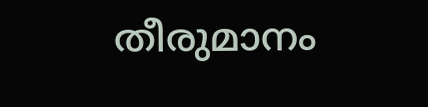തീരുമാനം